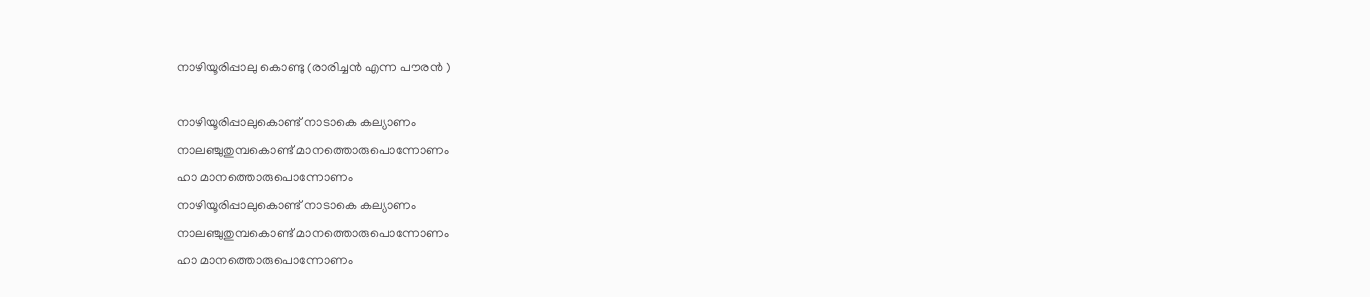നാഴിയൂരിപ്പാലു കൊണ്ടു (രാരിച്ചന്‍ എന്ന പൗരന്‍ )

നാഴിയൂരിപ്പാലുകൊണ്ട് നാടാകെ കല്യാണം
നാലഞ്ചുതുമ്പകൊണ്ട് മാനത്തൊരുപൊന്നോണം
ഹാ മാനത്തൊരുപൊന്നോണം
നാഴിയൂരിപ്പാലുകൊണ്ട് നാടാകെ കല്യാണം
നാലഞ്ചുതുമ്പകൊണ്ട് മാനത്തൊരുപൊന്നോണം
ഹാ മാനത്തൊരുപൊന്നോണം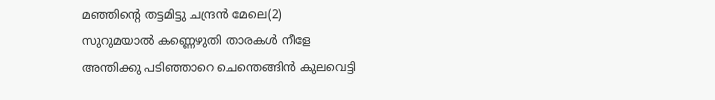മഞ്ഞിന്റെ തട്ടമിട്ടു ചന്ദ്രന്‍ മേലെ(2)
സുറുമയാല്‍ കണ്ണെഴുതി താരകള്‍ നീളേ
അന്തിക്കു പടിഞ്ഞാറെ ചെന്തെങ്ങിന്‍ കുലവെട്ടി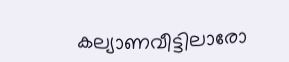കല്യാണവീട്ടിലാരോ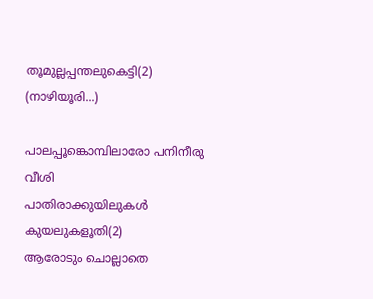തൂമുല്ലപ്പന്തലുകെട്ടി(2)
(നാഴിയൂരി...)

പാലപ്പൂങ്കൊമ്പിലാരോ പനിനീരു വീശി
പാതിരാക്കുയിലുകള്‍ കുയലുകളൂതി(2)
ആരോടും ചൊല്ലാതെ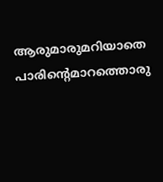ആരുമാരുമറിയാതെ
പാരിന്റെമാറത്തൊരു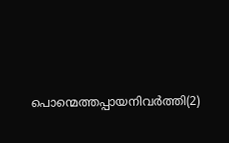പൊന്മെത്തപ്പായനിവര്‍ത്തി(2)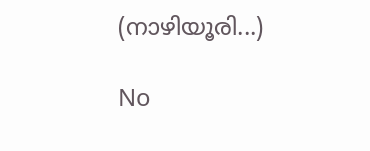(നാഴിയൂരി...)

No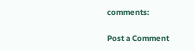comments:

Post a Comment